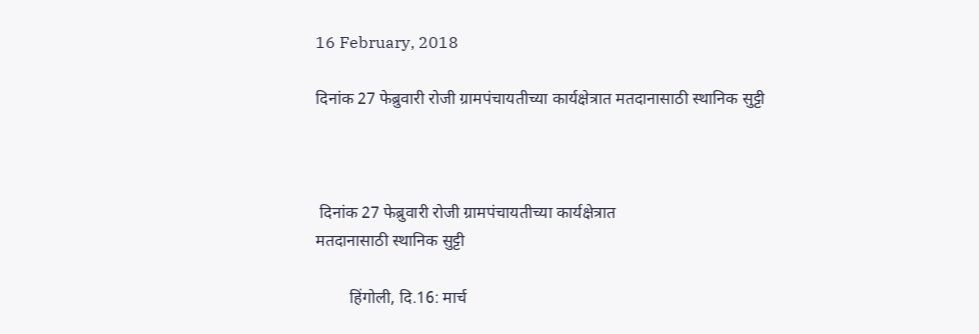16 February, 2018

दिनांक 27 फेब्रुवारी रोजी ग्रामपंचायतीच्या कार्यक्षेत्रात मतदानासाठी स्थानिक सुट्टी



 दिनांक 27 फेब्रुवारी रोजी ग्रामपंचायतीच्या कार्यक्षेत्रात
मतदानासाठी स्थानिक सुट्टी

        हिंगोली, दि.16: मार्च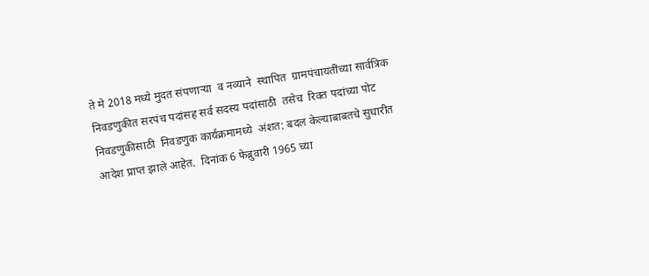ते मे 2018 मध्ये मुदत संपणाऱ्या  व नव्याने  स्थापित  ग्रामपंचायतींच्या सार्वत्रिक निवडणुकीत सरपंच पदांसह सर्व सदस्य पदांसाठी  तसेच  रिक्त पदांच्या पोट निवडणुकीसाठी  निवडणुक कार्यक्रमामध्ये  अंशत: बदल केल्याबाबतचे सुधारीत  आदेश प्राप्त झाले आहेत.  दिनांक 6 फेब्रुवारी 1965 च्या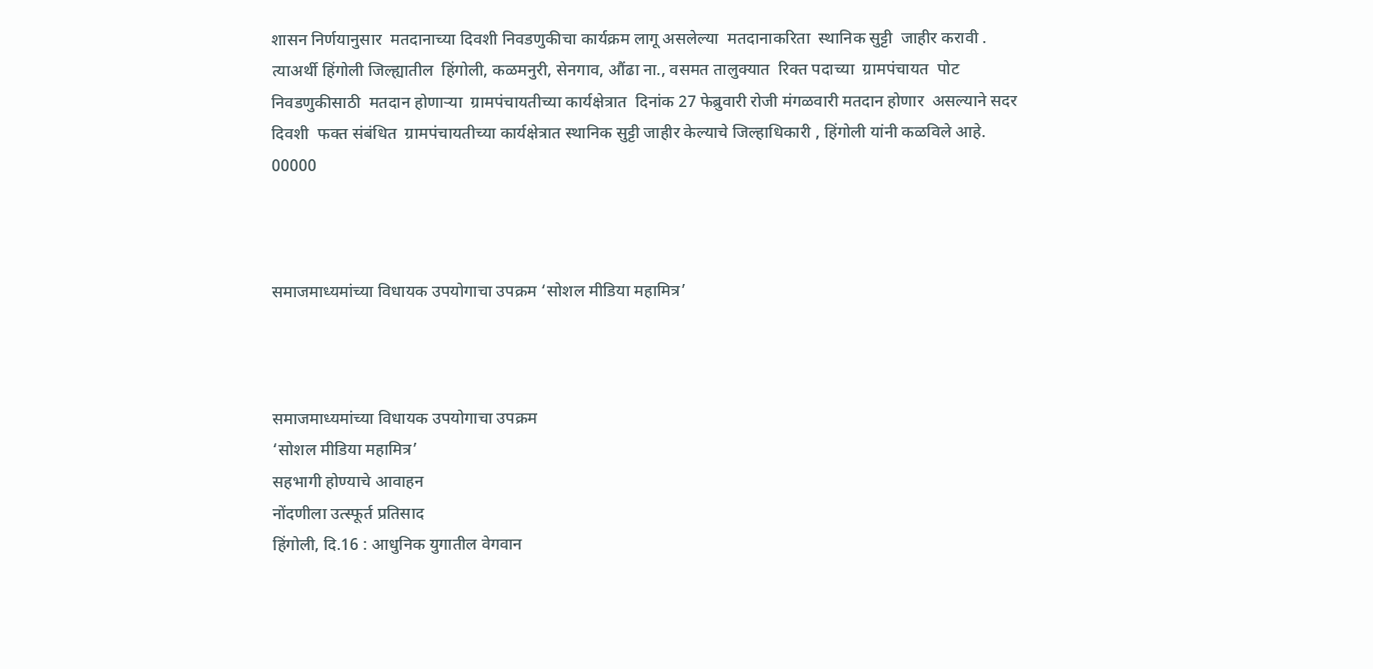शासन निर्णयानुसार  मतदानाच्या दिवशी निवडणुकीचा कार्यक्रम लागू असलेल्या  मतदानाकरिता  स्थानिक सुट्टी  जाहीर करावी . त्याअर्थी हिंगोली जिल्ह्यातील  हिंगोली, कळमनुरी, सेनगाव, औंढा ना., वसमत तालुक्यात  रिक्त पदाच्या  ग्रामपंचायत  पोट निवडणुकीसाठी  मतदान होणाऱ्या  ग्रामपंचायतीच्या कार्यक्षेत्रात  दिनांक 27 फेब्रुवारी रोजी मंगळवारी मतदान होणार  असल्याने सदर दिवशी  फक्त संबंधित  ग्रामपंचायतीच्या कार्यक्षेत्रात स्थानिक सुट्टी जाहीर केल्याचे जिल्हाधिकारी , हिंगोली यांनी कळविले आहे.
00000



समाजमाध्यमांच्या विधायक उपयोगाचा उपक्रम ‘सोशल मीडिया महामित्र’



समाजमाध्यमांच्या विधायक उपयोगाचा उपक्रम
‘सोशल मीडिया महामित्र’
सहभागी होण्याचे आवाहन
नोंदणीला उत्स्फूर्त प्रतिसाद
हिंगोली, दि.16 : आधुनिक युगातील वेगवान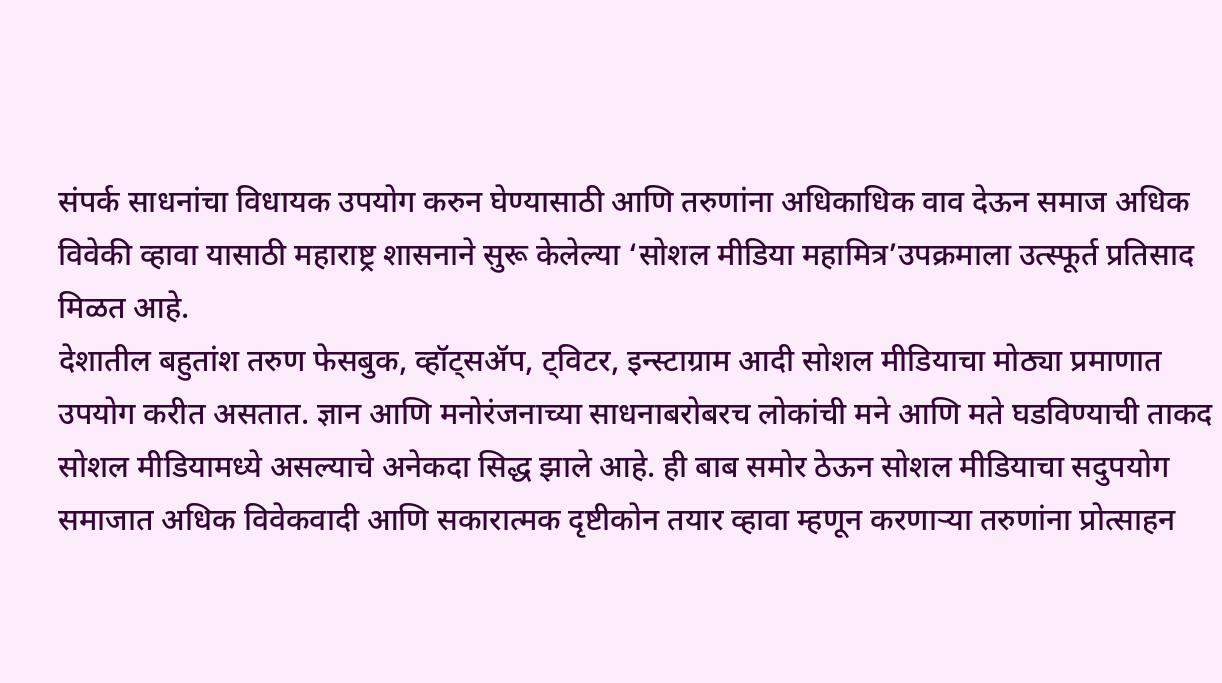संपर्क साधनांचा विधायक उपयोग करुन घेण्यासाठी आणि तरुणांना अधिकाधिक वाव देऊन समाज अधिक विवेकी व्हावा यासाठी महाराष्ट्र शासनाने सुरू केलेल्या ‘सोशल मीडिया महामित्र’उपक्रमाला उत्स्फूर्त प्रतिसाद मिळत आहे.
देशातील बहुतांश तरुण फेसबुक, व्हॉट्सॲप, ट्विटर, इन्स्टाग्राम आदी सोशल मीडियाचा मोठ्या प्रमाणात उपयोग करीत असतात. ज्ञान आणि मनोरंजनाच्या साधनाबरोबरच लोकांची मने आणि मते घडविण्याची ताकद सोशल मीडियामध्ये असल्याचे अनेकदा सिद्ध झाले आहे. ही बाब समोर ठेऊन सोशल मीडियाचा सदुपयोग समाजात अधिक विवेकवादी आणि सकारात्मक दृष्टीकोन तयार व्हावा म्हणून करणाऱ्या तरुणांना प्रोत्साहन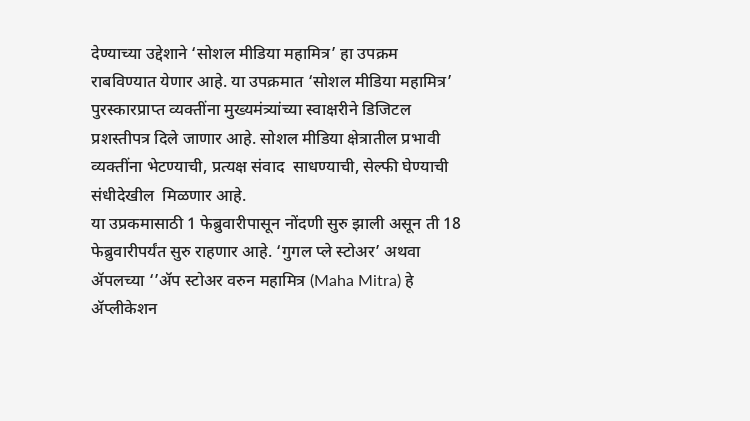देण्याच्या उद्देशाने ‘सोशल मीडिया महामित्र’ हा उपक्रम राबविण्यात येणार आहे. या उपक्रमात ‘सोशल मीडिया महामित्र’ पुरस्कारप्राप्त व्यक्तींना मुख्यमंत्र्यांच्या स्वाक्षरीने डिजिटल प्रशस्तीपत्र दिले जाणार आहे. सोशल मीडिया क्षेत्रातील प्रभावी व्यक्तींना भेटण्याची, प्रत्यक्ष संवाद  साधण्याची, सेल्फी घेण्याची संधीदेखील  मिळणार आहे.
या उप्रकमासाठी 1 फेब्रुवारीपासून नोंदणी सुरु झाली असून ती 18 फेब्रुवारीपर्यंत सुरु राहणार आहे. ‘गुगल प्ले स्टोअर’ अथवा ॲपलच्या ‘’ॲप स्टोअर वरुन महामित्र (Maha Mitra) हे ॲप्लीकेशन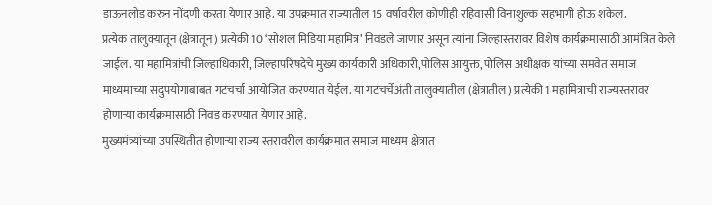डाऊनलोड करुन नोंदणी करता येणार आहे. या उपक्रमात राज्यातील 15 वर्षावरील कोणीही रहिवासी विनाशुल्क सहभागी होऊ शकेल.
प्रत्येक तालुक्यातून (क्षेत्रातून) प्रत्येकी 10 ‘सोशल मिडिया महामित्र’ निवडले जाणार असून त्यांना जिल्हास्तरावर विशेष कार्यक्रमासाठी आमंत्रित केले जाईल. या महामित्रांची जिल्हाधिकारी, जिल्हापरिषदेचे मुख्य कार्यकारी अधिकारी,पोलिस आयुक्त, पोलिस अधीक्षक यांच्या समवेत समाज माध्यमाच्या सदुपयोगाबाबत गटचर्चा आयोजित करण्यात येईल. या गटचर्चेअंती तालुक्यातील (क्षेत्रातील) प्रत्येकी 1 महामित्राची राज्यस्तरावर होणाऱ्या कार्यक्रमासाठी निवड करण्यात येणार आहे.
मुख्यमंत्र्यांच्या उपस्थितीत होणाऱ्या राज्य स्तरावरील कार्यक्रमात समाज माध्यम क्षेत्रात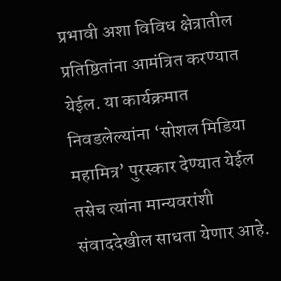प्रभावी अशा विविध क्षेत्रातील प्रतिष्ठितांना आमंत्रित करण्यात येईल. या कार्यक्रमात निवडलेल्यांना ‘सोशल मिडिया महामित्र’ पुरस्कार देण्यात येईल तसेच त्यांना मान्यवरांशी संवाददेखील साधता येणार आहे.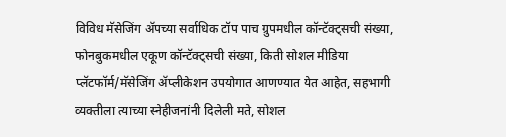विविध मॅसेजिंग ॲपच्या सर्वाधिक टॉप पाच ग्रुपमधील कॉन्टॅक्ट्सची संख्या, फोनबुकमधील एकूण कॉन्टॅक्ट्सची संख्या, किती सोशल मीडिया प्लॅटफॉर्म/मॅसेजिंग ॲप्लीकेशन उपयोगात आणण्यात येत आहेत, सहभागी व्यक्तीला त्याच्या स्नेहीजनांनी दिलेली मते, सोशल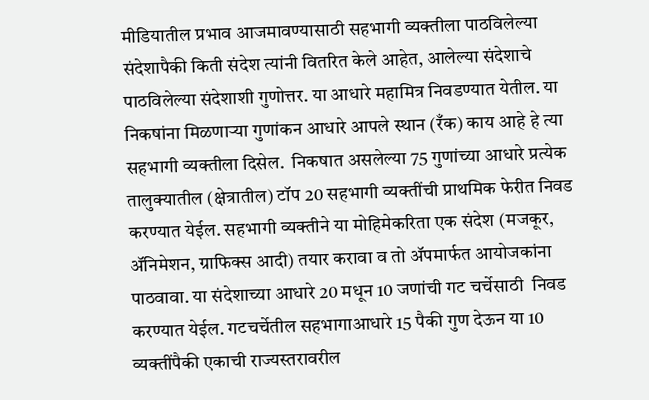मीडियातील प्रभाव आजमावण्यासाठी सहभागी व्यक्तीला पाठविलेल्या संदेशापैकी किती संदेश त्यांनी वितरित केले आहेत, आलेल्या संदेशाचे पाठविलेल्या संदेशाशी गुणोत्तर. या आधारे महामित्र निवडण्यात येतील. या निकषांना मिळणाऱ्या गुणांकन आधारे आपले स्थान (रँक) काय आहे हे त्या सहभागी व्यक्तीला दिसेल.  निकषात असलेल्या 75 गुणांच्या आधारे प्रत्येक तालुक्यातील (क्षेत्रातील) टॉप 20 सहभागी व्यक्तींची प्राथमिक फेरीत निवड करण्यात येईल. सहभागी व्यक्तीने या मोहिमेकरिता एक संदेश (मजकूर, ॲनिमेशन, ग्राफिक्स आदी) तयार करावा व तो ॲपमार्फत आयोजकांना पाठवावा. या संदेशाच्या आधारे 20 मधून 10 जणांची गट चर्चेसाठी  निवड करण्यात येईल. गटचर्चेतील सहभागाआधारे 15 पैकी गुण देऊन या 10 व्यक्तींपैकी एकाची राज्यस्तरावरील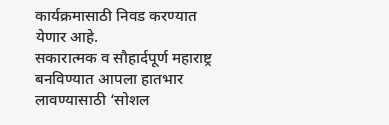कार्यक्रमासाठी निवड करण्यात येणार आहे.
सकारात्मक व सौहार्दपूर्ण महाराष्ट्र बनविण्यात आपला हातभार लावण्यासाठी ‘सोशल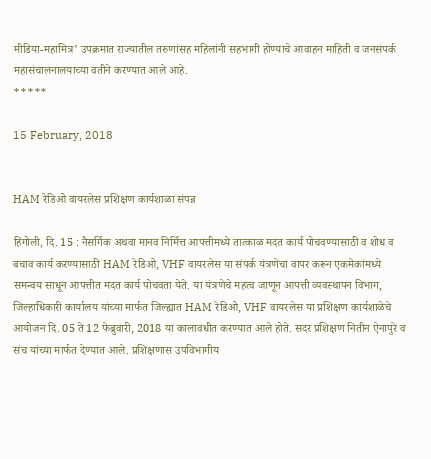मीडिया-महामित्र’ उपक्रमात राज्यातील तरुणांसह महिलांनी सहभागी होण्याचे आवाहन माहिती व जनसंपर्क महासंचालनालयाच्या वतीने करण्यात आले आहे.
*****

15 February, 2018


HAM रेडिओ वायरलेस प्रशिक्षण कार्यशाळा संपन्न

हिंगोली, दि. 15 : नैसर्गिक अथवा मानव निर्मित्त आपत्तीमध्ये तात्काळ मदत कार्य पोचवण्यासाठी व शोध व बचाव कार्य करण्यासाठी HAM रेडिओ, VHF वायरलेस या संपर्क यंत्रणेचा वापर करून एकमेकांमध्ये समन्वय साधून आपत्तीत मदत कार्य पोचवता येते. या यंत्रणेचे महत्व जाणून आपत्ती व्यवस्थापन विभाग, जिल्हाधिकारी कार्यालय यांच्या मार्फत जिल्ह्यात HAM रेडिओ, VHF वायरलेस या प्रशिक्षण कार्यशाळेचे आयोजन दि. 05 ते 12 फेब्रुवारी, 2018 या कालावधीत करण्यात आले होते. सदर प्रशिक्षण नितीन ऐनापुरे व संच यांच्या मार्फत देण्यात आले. प्रशिक्षणास उपविभागीय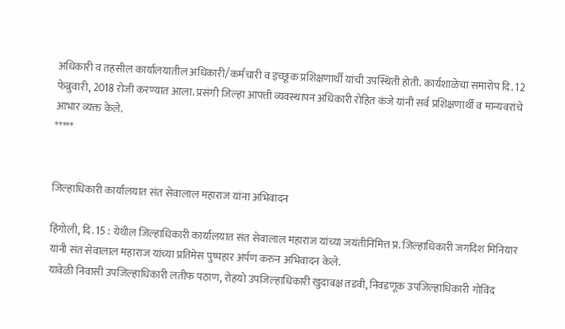अधिकारी व तहसील कार्यालयातील अधिकारी/कर्मचारी व इच्छूक प्रशिक्षणार्थी यांची उपस्थिती होती. कार्यशाळेचा समारोप दि. 12 फेब्रुवारी, 2018 रोजी करण्यात आला. प्रसंगी जिल्हा आपत्ती व्यवस्थापन अधिकारी रोहित कंजे यांनी सर्व प्रशिक्षणार्थी व मान्यवरांचे आभार व्यक्त केले.
*****


जिल्हाधिकारी कार्यालयात संत सेवालाल महाराज यांना अभिवादन

हिंगोली, दि. 15 : येथील जिल्हाधिकारी कार्यालयात संत सेवालाल महाराज यांच्या जयंतीनिमित्त प्र. जिल्हाधिकारी जगदिश मिनियार यांनी संत सेवालाल महाराज यांच्या प्रतिमेस पुष्पहार अर्पण करुन अभिवादन केले.
यावेळी निवासी उपजिल्हाधिकारी लतीफ पठाण, रोहयो उपजिल्हाधिकारी खुदाबक्ष तडवी, निवडणूक उपजिल्हाधिकारी गोविंद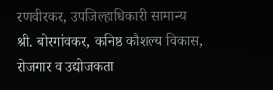रणवीरकर, उपजिल्हाधिकारी सामान्य श्री. बोरगांवकर, कनिष्ठ कौशल्य विकास, रोजगार व उद्योजकता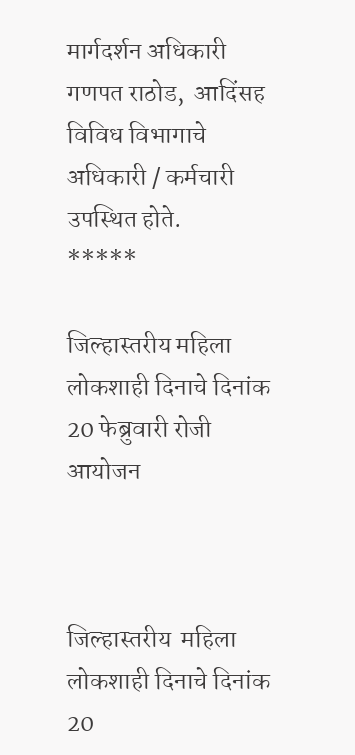मार्गदर्शन अधिकारी गणपत राठोड,  आदिंसह विविध विभागाचे अधिकारी / कर्मचारी उपस्थित होते.
*****

जिल्हास्तरीय महिला लोकशाही दिनाचे दिनांक 20 फेब्रुवारी रोजी आयोजन



जिल्हास्तरीय  महिला लोकशाही दिनाचे दिनांक 20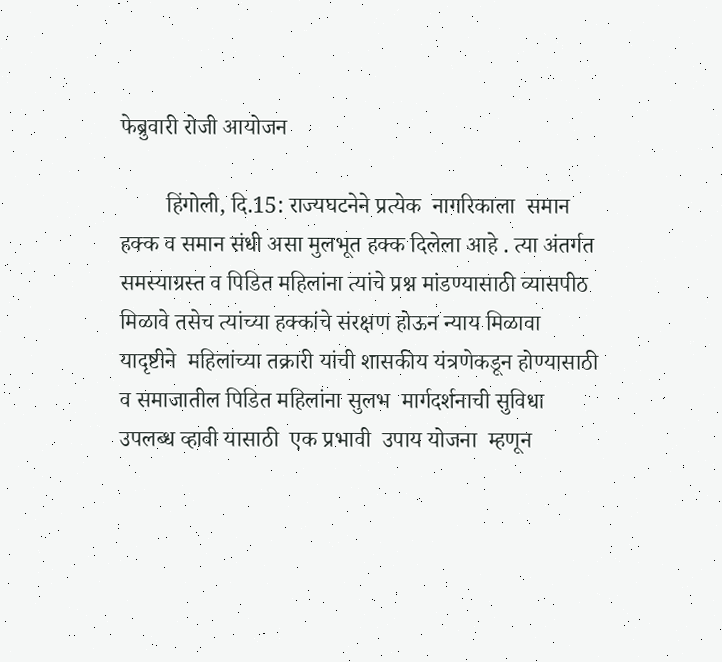फेब्रुवारी रोजी आयोजन

        हिंगोली, दि.15: राज्यघटनेने प्रत्येक  नागरिकाला  समान हक्क व समान संधी असा मुलभूत हक्क दिलेला आहे . त्या अंतर्गत समस्याग्रस्त व पिडित महिलांना त्यांचे प्रश्न मांडण्यासाठी व्यासपीठ मिळावे तसेच त्यांच्या हक्कांचे संरक्षण होऊन न्याय मिळावा यादृष्टीने  महिलांच्या तक्रारी यांची शासकीय यंत्रणेकडून होण्यासाठी  व समाजातील पिडित महिलांना सुलभ  मार्गदर्शनाची सुविधा उपलब्ध व्हावी यासाठी  एक प्रभावी  उपाय योजना  म्हणून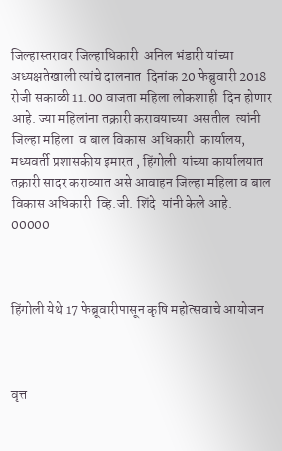जिल्हास्तरावर जिल्हाधिकारी  अनिल भंडारी यांच्या अध्यक्षतेखाली त्यांचे दालनात  दिनांक 20 फेब्रुवारी 2018 रोजी सकाळी 11.00 वाजता महिला लोकशाही  दिन होणार आहे. ज्या महिलांना तक्रारी करावयाच्या  असतील  त्यांनी  जिल्हा महिला  व बाल विकास  अधिकारी  कार्यालय, मध्यवर्ती प्रशासकीय इमारत , हिंगोली  यांच्या कार्यालयात तक्रारी सादर कराव्यात असे आवाहन जिल्हा महिला व बाल विकास अधिकारी  व्हि.जी. शिंदे  यांनी केले आहे.
00000



हिंगोली येथे 17 फेब्रूवारीपासून कृषि महोत्सवाचे आयोजन



वृत्त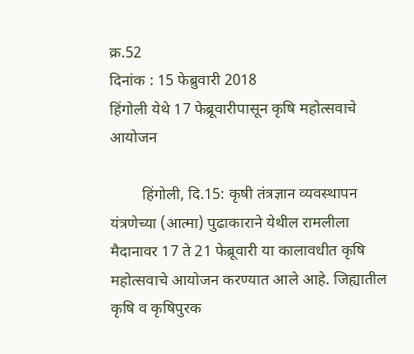क्र.52                                                                            दिनांक : 15 फेब्रुवारी 2018
हिंगोली येथे 17 फेब्रूवारीपासून कृषि महोत्सवाचे आयोजन

        हिंगोली, दि.15: कृषी तंत्रज्ञान व्यवस्थापन यंत्रणेच्या (आत्मा) पुढाकाराने येथील रामलीला मैदानावर 17 ते 21 फेब्रूवारी या कालावधीत कृषि महोत्सवाचे आयोजन करण्यात आले आहे. जिह्यातील कृषि व कृषिपुरक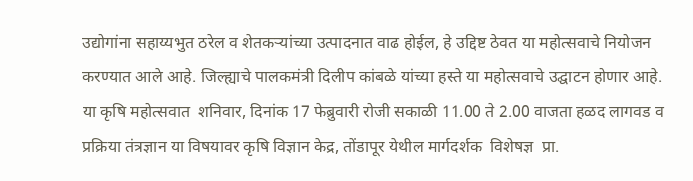उद्योगांना सहाय्यभुत ठरेल व शेतकर्‍यांच्या उत्पादनात वाढ होईल, हे उद्दिष्ट ठेवत या महोत्सवाचे नियोजन करण्यात आले आहे. जिल्ह्याचे पालकमंत्री दिलीप कांबळे यांच्या हस्ते या महोत्सवाचे उद्घाटन होणार आहे.
या कृषि महोत्सवात  शनिवार, दिनांक 17 फेब्रुवारी रोजी सकाळी 11.00 ते 2.00 वाजता हळद लागवड व प्रक्रिया तंत्रज्ञान या विषयावर कृषि विज्ञान केद्र, तोंडापूर येथील मार्गदर्शक  विशेषज्ञ  प्रा.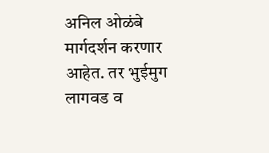अनिल ओळंबे मार्गदर्शन करणार आहेत. तर भुईमुग लागवड व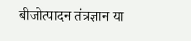बीजोत्पादन तंत्रज्ञान या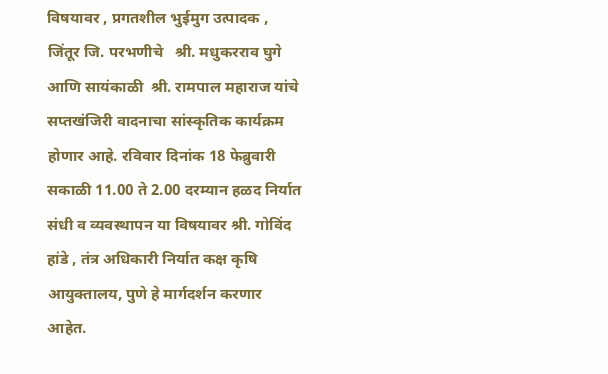विषयावर , प्रगतशील भुईमुग उत्पादक , जिंतूर जि. परभणीचे   श्री. मधुकरराव घुगे आणि सायंकाळी  श्री. रामपाल महाराज यांचे सप्तखंजिरी वादनाचा सांस्कृतिक कार्यक्रम होणार आहे. रविवार दिनांक 18 फेब्रुवारी सकाळी 11.00 ते 2.00 दरम्यान हळद निर्यात  संधी व व्यवस्थापन या विषयावर श्री. गोविंद हांडे , तंत्र अधिकारी निर्यात कक्ष कृषि आयुक्तालय, पुणे हे मार्गदर्शन करणार आहेत.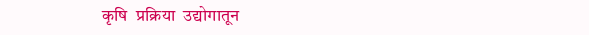कृषि  प्रक्रिया  उद्योगातून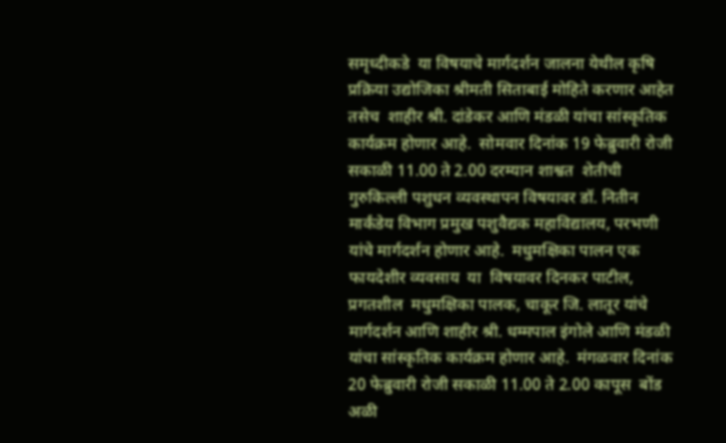समृध्दीकडे  या विषयाचे मार्गदर्शन जालना येथील कृषि प्रक्रिया उद्योजिका श्रीमती सिताबाई मोहिते करणार आहेत तसेच  शाहीर श्री. दांडेकर आणि मंडळी यांचा सांस्कृतिक कार्यक्रम होणार आहे.  सोमवार दिनांक 19 फेब्रुवारी रोजी सकाळी 11.00 ते 2.00 दरम्यान शाश्वत  शेतीची गुरुकिल्ली पशुधन व्यवस्थापन विषयावर डॉ. नितीन मार्कंडेय विभाग प्रमुख पशुवैद्यक महाविद्यालय, परभणी  यांचे मार्गदर्शन होणार आहे.  मधुमक्षिका पालन एक फायदेशीर व्यवसाय  या  विषयावर दिनकर पाटील, प्रगतशील  मधुमक्षिका पालक, चाकूर जि. लातूर यांचे मार्गदर्शन आणि शाहीर श्री. धम्मपाल इंगोले आणि मंडळी यांचा सांस्कृतिक कार्यक्रम होणार आहे.  मंगळवार दिनांक 20 फेब्रुवारी रोजी सकाळी 11.00 ते 2.00 कापूस  बोंड अळी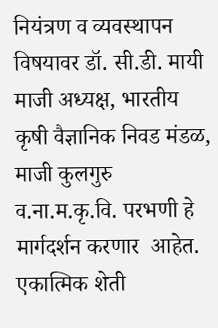नियंत्रण व व्यवस्थापन विषयावर डॉ. सी.डी. मायी  माजी अध्यक्ष, भारतीय कृषी वैज्ञानिक निवड मंडळ, माजी कुलगुरु व.ना.म.कृ.वि. परभणी हे मार्गदर्शन करणार  आहेत.  एकात्मिक शेती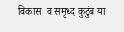विकास  व समृध्द कुटुंब या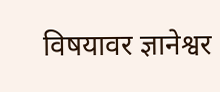विषयावर ज्ञानेश्वर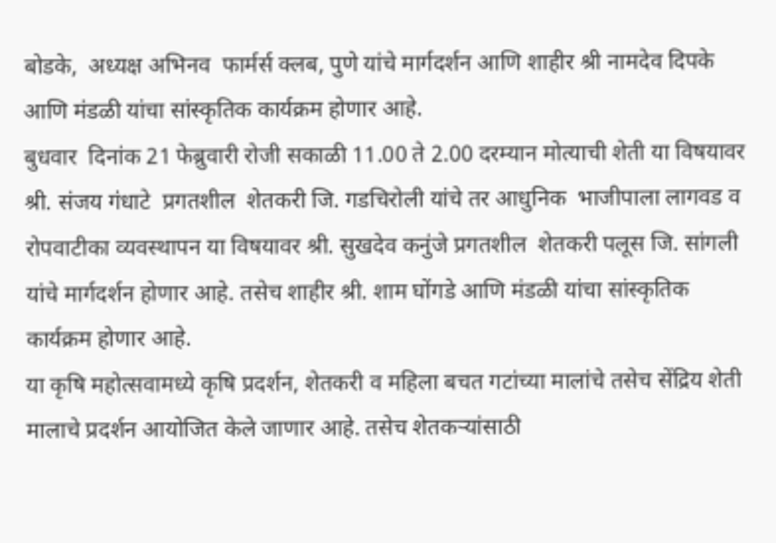बोडके,  अध्यक्ष अभिनव  फार्मर्स क्लब, पुणे यांचे मार्गदर्शन आणि शाहीर श्री नामदेव दिपके आणि मंडळी यांचा सांस्कृतिक कार्यक्रम होणार आहे.
बुधवार  दिनांक 21 फेब्रुवारी रोजी सकाळी 11.00 ते 2.00 दरम्यान मोत्याची शेती या विषयावर  श्री. संजय गंधाटे  प्रगतशील  शेतकरी जि. गडचिरोली यांचे तर आधुनिक  भाजीपाला लागवड व रोपवाटीका व्यवस्थापन या विषयावर श्री. सुखदेव कनुंजे प्रगतशील  शेतकरी पलूस जि. सांगली  यांचे मार्गदर्शन होणार आहे. तसेच शाहीर श्री. शाम घोंगडे आणि मंडळी यांचा सांस्कृतिक कार्यक्रम होणार आहे.
या कृषि महोत्सवामध्ये कृषि प्रदर्शन, शेतकरी व महिला बचत गटांच्या मालांचे तसेच सेंद्रिय शेती मालाचे प्रदर्शन आयोजित केले जाणार आहे. तसेच शेतकऱ्यांसाठी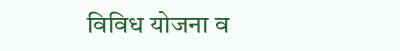विविध योजना व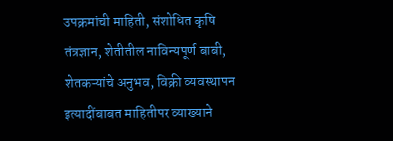उपक्रमांची माहिती, संशोधित कृषि तंत्रज्ञान, शेतीतील नाविन्यपूर्ण बाबी, शेतकऱ्यांचे अनुभव, विक्री व्यवस्थापन इत्यादींबाबत माहितीपर व्याख्याने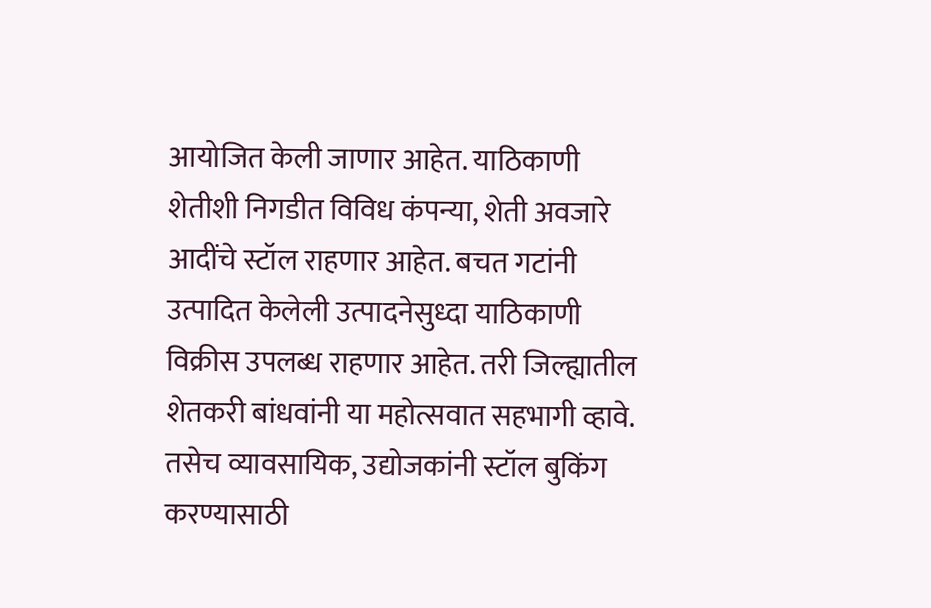आयोजित केली जाणार आहेत. याठिकाणी शेतीशी निगडीत विविध कंपन्या, शेती अवजारे आदींचे स्टॉल राहणार आहेत. बचत गटांनी उत्पादित केलेली उत्पादनेसुध्दा याठिकाणी विक्रीस उपलब्ध राहणार आहेत. तरी जिल्ह्यातील शेतकरी बांधवांनी या महोत्सवात सहभागी व्हावे. तसेच व्यावसायिक, उद्योजकांनी स्टॉल बुकिंग करण्यासाठी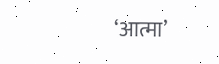‘आत्मा’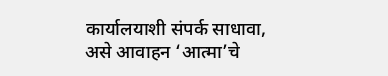कार्यालयाशी संपर्क साधावा, असे आवाहन ‘आत्मा’चे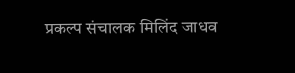प्रकल्प संचालक मिलिंद जाधव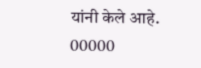यांनी केले आहे.
00000